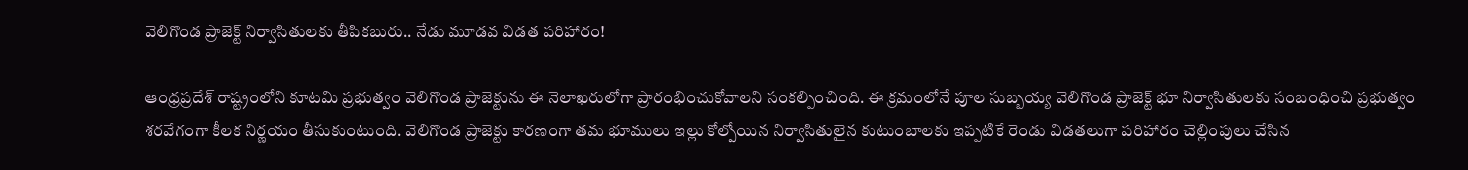వెలిగొండ ప్రాజెక్ట్ నిర్వాసితులకు తీపికబురు.. నేడు మూడవ విడత పరిహారం!

ఆంధ్రప్రదేశ్ రాష్ట్రంలోని కూటమి ప్రభుత్వం వెలిగొండ ప్రాజెక్టును ఈ నెలాఖరులోగా ప్రారంభించుకోవాలని సంకల్పించింది. ఈ క్రమంలోనే పూల సుబ్బయ్య వెలిగొండ ప్రాజెక్ట్ భూ నిర్వాసితులకు సంబంధించి ప్రభుత్వం శరవేగంగా కీలక నిర్ణయం తీసుకుంటుంది. వెలిగొండ ప్రాజెక్టు కారణంగా తమ భూములు ఇల్లు కోల్పోయిన నిర్వాసితులైన కుటుంబాలకు ఇప్పటికే రెండు విడతలుగా పరిహారం చెల్లింపులు చేసిన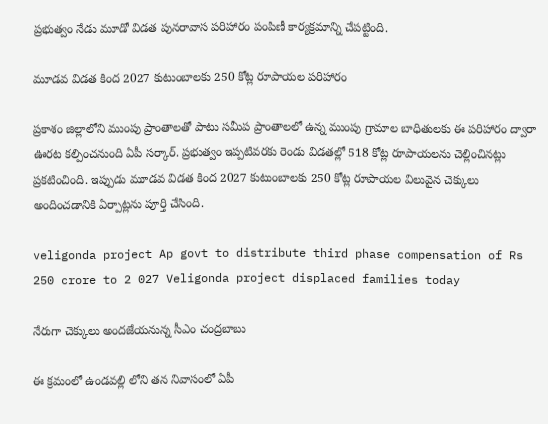ప్రభుత్వం నేడు మూడో విడత పునరావాస పరిహారం పంపిణీ కార్యక్రమాన్ని చేపట్టింది.

మూడవ విడత కింద 2027 కుటుంబాలకు 250 కోట్ల రూపాయల పరిహారం

ప్రకాశం జిల్లాలోని ముంపు ప్రాంతాలతో పాటు సమీప ప్రాంతాలలో ఉన్న ముంపు గ్రామాల బాధితులకు ఈ పరిహారం ద్వారా ఊరట కల్పించనుంది ఏపీ సర్కార్. ప్రభుత్వం ఇప్పటివరకు రెండు విడతల్లో 518 కోట్ల రూపాయలను చెల్లించినట్లు ప్రకటించింది. ఇప్పుడు మూడవ విడత కింద 2027 కుటుంబాలకు 250 కోట్ల రూపాయల విలువైన చెక్కులు అందించడానికి ఏర్పాట్లను పూర్తి చేసింది.

veligonda project Ap govt to distribute third phase compensation of Rs 250 crore to 2 027 Veligonda project displaced families today

నేరుగా చెక్కులు అందజేయనున్న సీఎం చంద్రబాబు

ఈ క్రమంలో ఉండవల్లి లోని తన నివాసంలో ఏపీ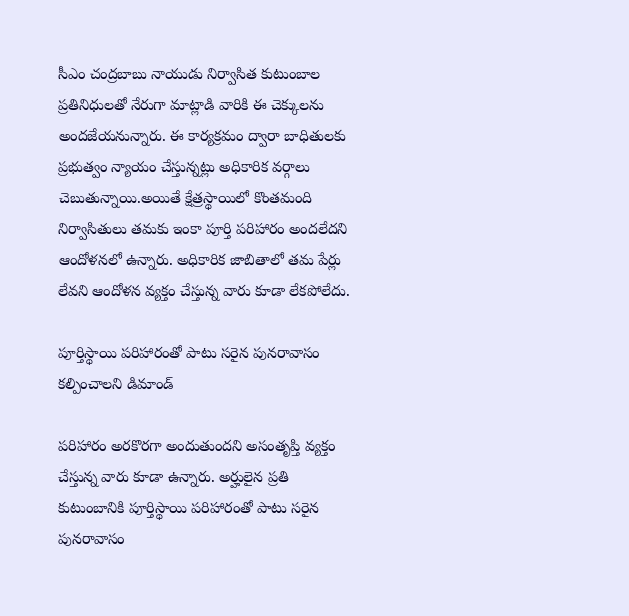సీఎం చంద్రబాబు నాయుడు నిర్వాసిత కుటుంబాల ప్రతినిధులతో నేరుగా మాట్లాడి వారికి ఈ చెక్కులను అందజేయనున్నారు. ఈ కార్యక్రమం ద్వారా బాధితులకు ప్రభుత్వం న్యాయం చేస్తున్నట్లు అధికారిక వర్గాలు చెబుతున్నాయి.అయితే క్షేత్రస్థాయిలో కొంతమంది నిర్వాసితులు తమకు ఇంకా పూర్తి పరిహారం అందలేదని ఆందోళనలో ఉన్నారు. అధికారిక జాబితాలో తమ పేర్లు లేవని ఆందోళన వ్యక్తం చేస్తున్న వారు కూడా లేకపోలేదు.

పూర్తిస్థాయి పరిహారంతో పాటు సరైన పునరావాసం కల్పించాలని డిమాండ్

పరిహారం అరకొరగా అందుతుందని అసంతృప్తి వ్యక్తం చేస్తున్న వారు కూడా ఉన్నారు. అర్హులైన ప్రతి కుటుంబానికి పూర్తిస్థాయి పరిహారంతో పాటు సరైన పునరావాసం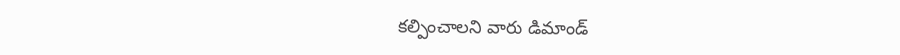కల్పించాలని వారు డిమాండ్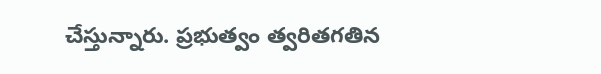చేస్తున్నారు. ప్రభుత్వం త్వరితగతిన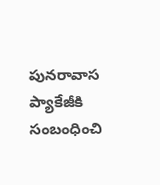పునరావాస ప్యాకేజీకి సంబంధించి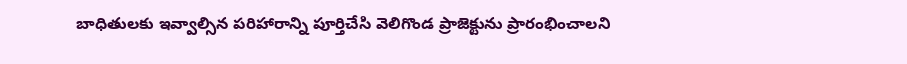బాధితులకు ఇవ్వాల్సిన పరిహారాన్ని పూర్తిచేసి వెలిగొండ ప్రాజెక్టును ప్రారంభించాలని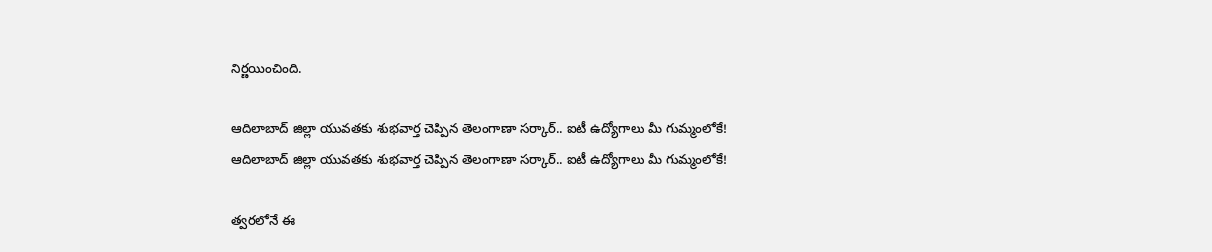నిర్ణయించింది.

ఆదిలాబాద్ జిల్లా యువతకు శుభవార్త చెప్పిన తెలంగాణా సర్కార్.. ఐటీ ఉద్యోగాలు మీ గుమ్మంలోకే!
ఆదిలాబాద్ జిల్లా యువతకు శుభవార్త చెప్పిన తెలంగాణా సర్కార్.. ఐటీ ఉద్యోగాలు మీ గుమ్మంలోకే!

త్వరలోనే ఈ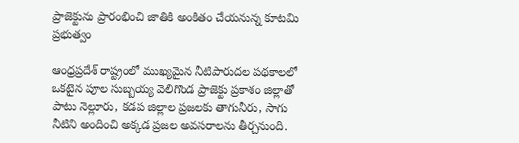ప్రాజెక్టును ప్రారంభించి జాతికి అంకితం చేయనున్న కూటమి ప్రభుత్వం

ఆంధ్రప్రదేశ్ రాష్ట్రంలో ముఖ్యమైన నీటిపారుదల పథకాలలో ఒకటైన పూల సుబ్బయ్య వెలిగొండ ప్రాజెక్టు ప్రకాశం జిల్లాతో పాటు నెల్లూరు, కడప జిల్లాల ప్రజలకు తాగునీరు, సాగు నీటిని అందించి అక్కడ ప్రజల అవసరాలను తీర్చనుంది.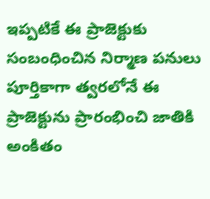ఇప్పటికే ఈ ప్రాజెక్టుకు సంబంధించిన నిర్మాణ పనులు పూర్తికాగా త్వరలోనే ఈ ప్రాజెక్టును ప్రారంభించి జాతికి అంకితం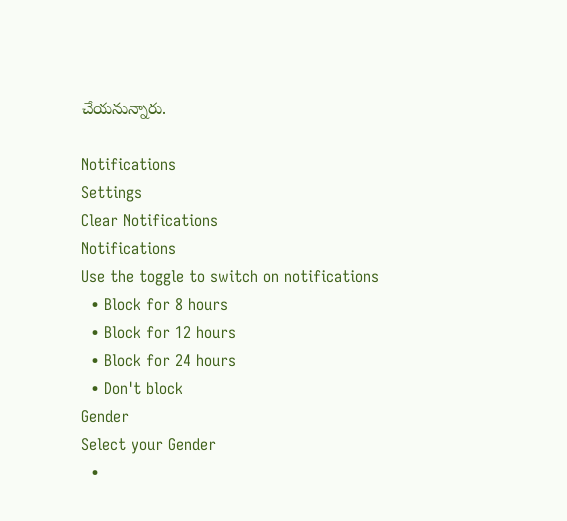చేయనున్నారు.

Notifications
Settings
Clear Notifications
Notifications
Use the toggle to switch on notifications
  • Block for 8 hours
  • Block for 12 hours
  • Block for 24 hours
  • Don't block
Gender
Select your Gender
  •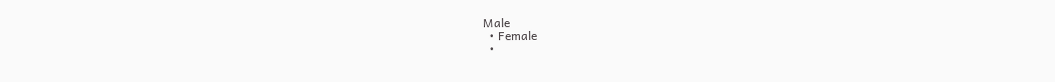Male
  • Female
  •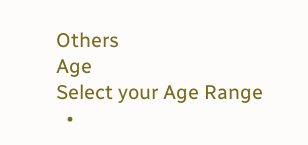Others
Age
Select your Age Range
  •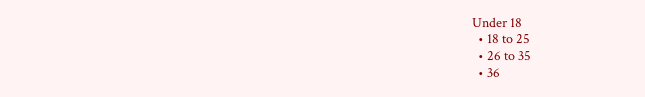Under 18
  • 18 to 25
  • 26 to 35
  • 36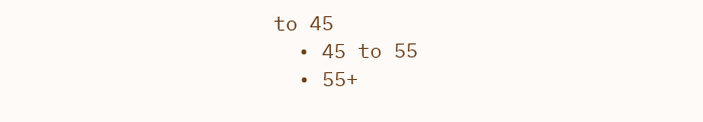to 45
  • 45 to 55
  • 55+